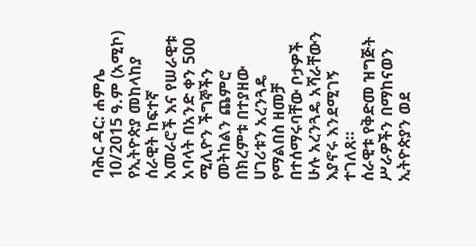ባሕር ዳር: ሐምሌ 10/2015 ዓ.ም (አሚኮ) የኢትዮጵያ መከላከያ ሰራዊት ከፍተኛ አመራሮች እና የሠራዊቱ አባላት በአንድ ቀን 500 ሚሊዮን ችግኞችን መትከልን ጨምሮ በክረምቱ በተያዘው ሀገሪቱን አረንጓዴ የማልበስ ዘመቻ በተሰማሩባቸው ቦታዎች ሁሉ አረንጓዴ አሻራቸውን እያኖሩ እንደሚገኝ ተገለጸ።
ሰራዊቱ የቅድመ ዝግጅት ሥራዎችን በማከናወን ኢትዮጵያን ወደ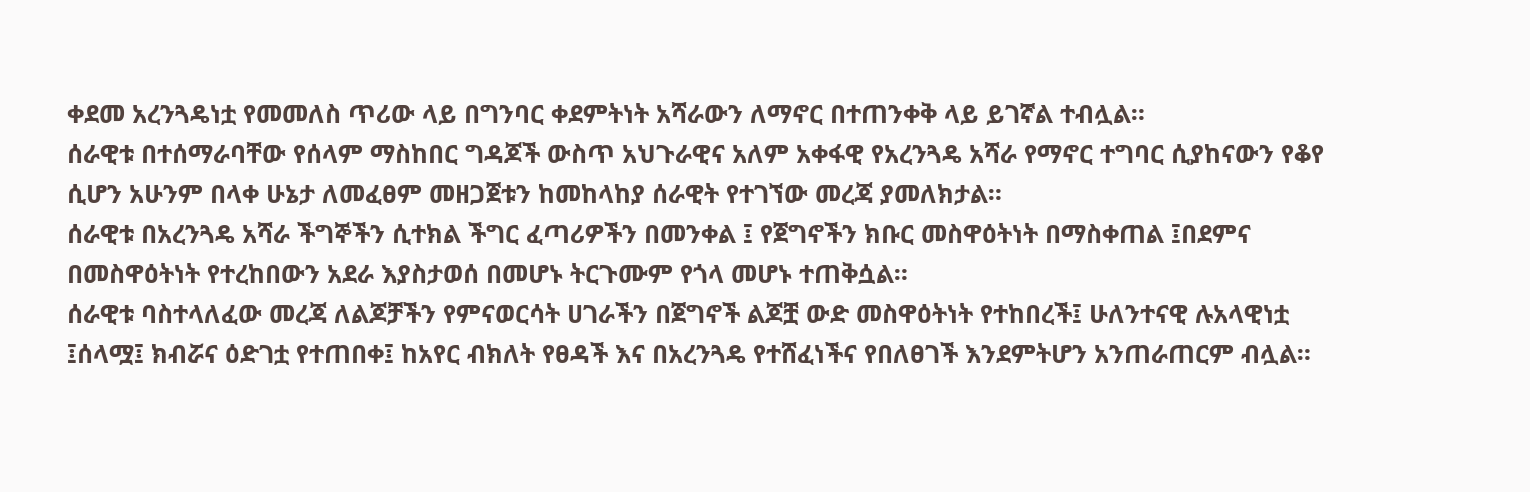ቀደመ አረንጓዴነቷ የመመለስ ጥሪው ላይ በግንባር ቀደምትነት አሻራውን ለማኖር በተጠንቀቅ ላይ ይገኛል ተብሏል።
ሰራዊቱ በተሰማራባቸው የሰላም ማስከበር ግዳጆች ውስጥ አህጉራዊና አለም አቀፋዊ የአረንጓዴ አሻራ የማኖር ተግባር ሲያከናውን የቆየ ሲሆን አሁንም በላቀ ሁኔታ ለመፈፀም መዘጋጀቱን ከመከላከያ ሰራዊት የተገኘው መረጃ ያመለክታል።
ሰራዊቱ በአረንጓዴ አሻራ ችግኞችን ሲተክል ችግር ፈጣሪዎችን በመንቀል ፤ የጀግኖችን ክቡር መስዋዕትነት በማስቀጠል ፤በደምና በመስዋዕትነት የተረከበውን አደራ እያስታወሰ በመሆኑ ትርጉሙም የጎላ መሆኑ ተጠቅሷል።
ሰራዊቱ ባስተላለፈው መረጃ ለልጆቻችን የምናወርሳት ሀገራችን በጀግኖች ልጆቿ ውድ መስዋዕትነት የተከበረች፤ ሁለንተናዊ ሉአላዊነቷ ፤ሰላሟ፤ ክብሯና ዕድገቷ የተጠበቀ፤ ከአየር ብክለት የፀዳች እና በአረንጓዴ የተሸፈነችና የበለፀገች እንደምትሆን አንጠራጠርም ብሏል።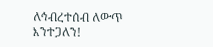ለኅብረተሰብ ለውጥ እንተጋለን!